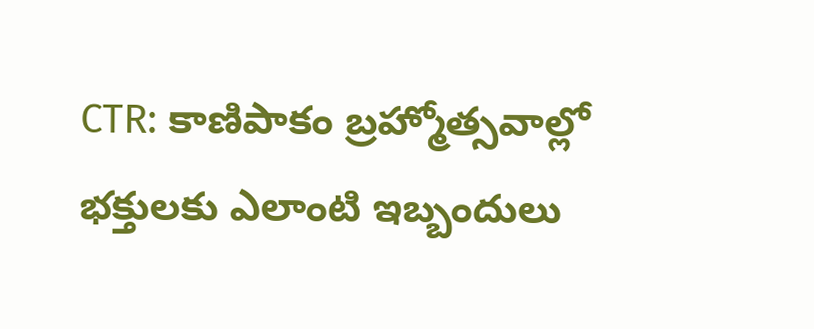CTR: కాణిపాకం బ్రహ్మోత్సవాల్లో భక్తులకు ఎలాంటి ఇబ్బందులు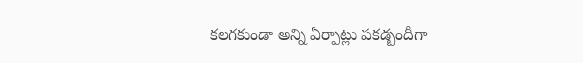కలగకుండా అన్ని ఏర్పాట్లు పకడ్బందీగా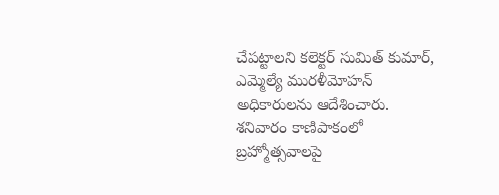చేపట్టాలని కలెక్టర్ సుమిత్ కుమార్, ఎమ్మెల్యే మురళీమోహన్ అధికారులను ఆదేశించారు. శనివారం కాణిపాకంలో బ్రహ్మోత్సవాలపై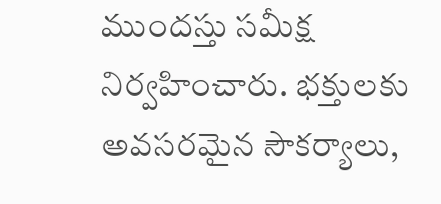ముందస్తు సమీక్ష నిర్వహించారు. భక్తులకు అవసరమైన సౌకర్యాలు,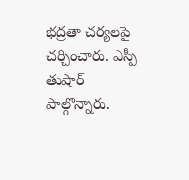భద్రతా చర్యలపై చర్చించారు. ఎస్పీ తుషార్ పాల్గొన్నారు.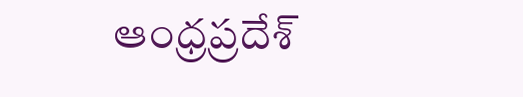ఆంధ్రప్రదేశ్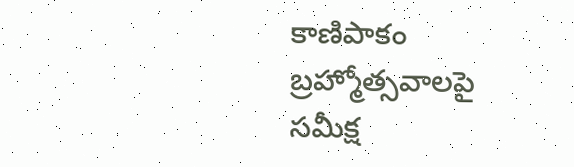కాణిపాకం బ్రహ్మోత్సవాలపై సమీక్ష